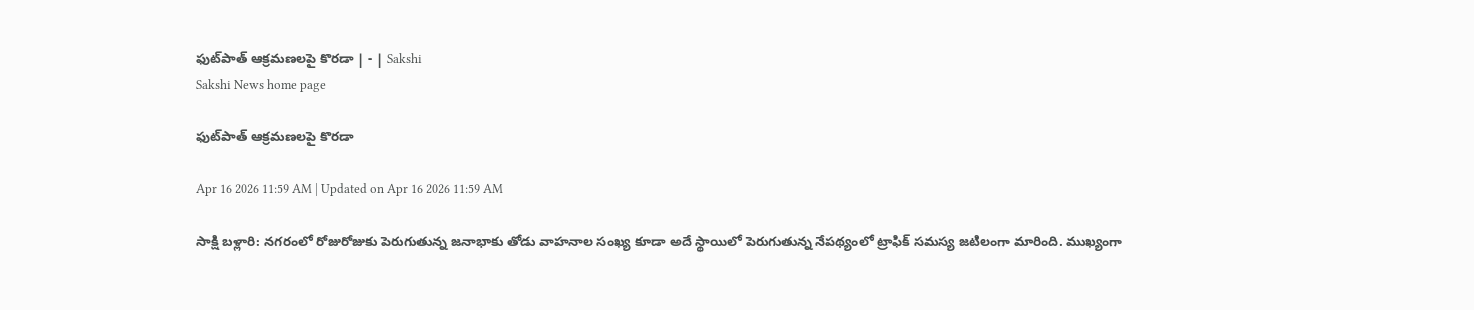ఫుట్‌పాత్‌ ఆక్రమణలపై కొరడా | - | Sakshi
Sakshi News home page

ఫుట్‌పాత్‌ ఆక్రమణలపై కొరడా

Apr 16 2026 11:59 AM | Updated on Apr 16 2026 11:59 AM

సాక్షి బళ్లారి: నగరంలో రోజురోజుకు పెరుగుతున్న జనాభాకు తోడు వాహనాల సంఖ్య కూడా అదే స్థాయిలో పెరుగుతున్న నేపథ్యంలో ట్రాఫిక్‌ సమస్య జటిలంగా మారింది. ముఖ్యంగా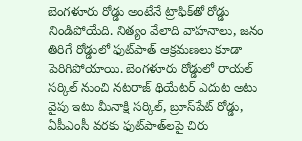బెంగళూరు రోడ్డు అంటేనే ట్రాఫిక్‌తో రోడ్డు నిండిపోయేది. నిత్యం వేలాది వాహనాలు, జనం తిరిగే రోడ్డులో ఫుట్‌పాత్‌ ఆక్రమణలు కూడా పెరిగిపోయాయి. బెంగళూరు రోడ్డులో రాయల్‌ సర్కిల్‌ నుంచి నటరాజ్‌ థియేటర్‌ ఎదుట అటు వైపు ఇటు మీనాక్షి సర్కిల్‌, బ్రూస్‌పేట్‌ రోడ్డు, ఏపీఎంసీ వరకు ఫుట్‌పాత్‌లపై చిరు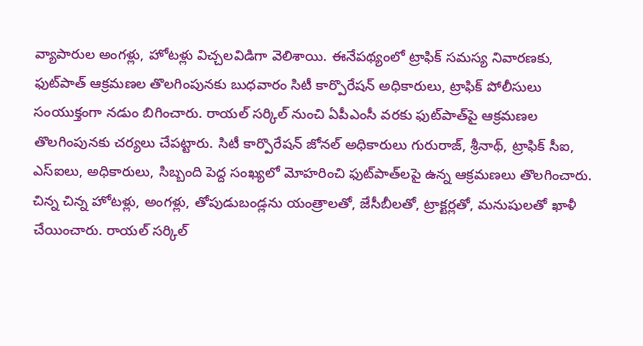వ్యాపారుల అంగళ్లు, హోటళ్లు విచ్చలవిడిగా వెలిశాయి. ఈనేపథ్యంలో ట్రాఫిక్‌ సమస్య నివారణకు, ఫుట్‌పాత్‌ ఆక్రమణల తొలగింపునకు బుధవారం సిటీ కార్పొరేషన్‌ అధికారులు, ట్రాఫిక్‌ పోలీసులు సంయుక్తంగా నడుం బిగించారు. రాయల్‌ సర్కిల్‌ నుంచి ఏపీఎంసీ వరకు ఫుట్‌పాత్‌పై ఆక్రమణల తొలగింపునకు చర్యలు చేపట్టారు. సిటీ కార్పొరేషన్‌ జోనల్‌ అధికారులు గురురాజ్‌, శ్రీనాథ్‌, ట్రాఫిక్‌ సీఐ, ఎస్‌ఐలు, అధికారులు, సిబ్బంది పెద్ద సంఖ్యలో మోహరించి ఫుట్‌పాత్‌లపై ఉన్న ఆక్రమణలు తొలగించారు. చిన్న చిన్న హోటళ్లు, అంగళ్లు, తోపుడుబండ్లను యంత్రాలతో, జేసీబీలతో, ట్రాక్టర్లతో, మనుషులతో ఖాళీ చేయించారు. రాయల్‌ సర్కిల్‌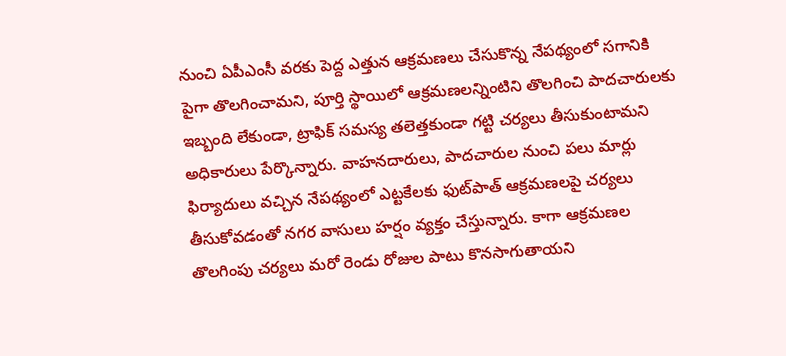నుంచి ఏపీఎంసీ వరకు పెద్ద ఎత్తున ఆక్రమణలు చేసుకొన్న నేపథ్యంలో సగానికి పైగా తొలగించామని, పూర్తి స్థాయిలో ఆక్రమణలన్నింటిని తొలగించి పాదచారులకు ఇబ్బంది లేకుండా, ట్రాఫిక్‌ సమస్య తలెత్తకుండా గట్టి చర్యలు తీసుకుంటామని అధికారులు పేర్కొన్నారు. వాహనదారులు, పాదచారుల నుంచి పలు మార్లు ఫిర్యాదులు వచ్చిన నేపథ్యంలో ఎట్టకేలకు ఫుట్‌పాత్‌ ఆక్రమణలపై చర్యలు తీసుకోవడంతో నగర వాసులు హర్షం వ్యక్తం చేస్తున్నారు. కాగా ఆక్రమణల తొలగింపు చర్యలు మరో రెండు రోజుల పాటు కొనసాగుతాయని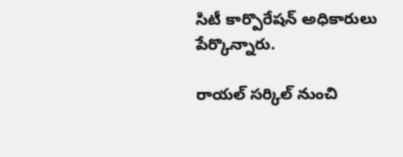సిటీ కార్పొరేషన్‌ అధికారులు పేర్కొన్నారు.

రాయల్‌ సర్కిల్‌ నుంచి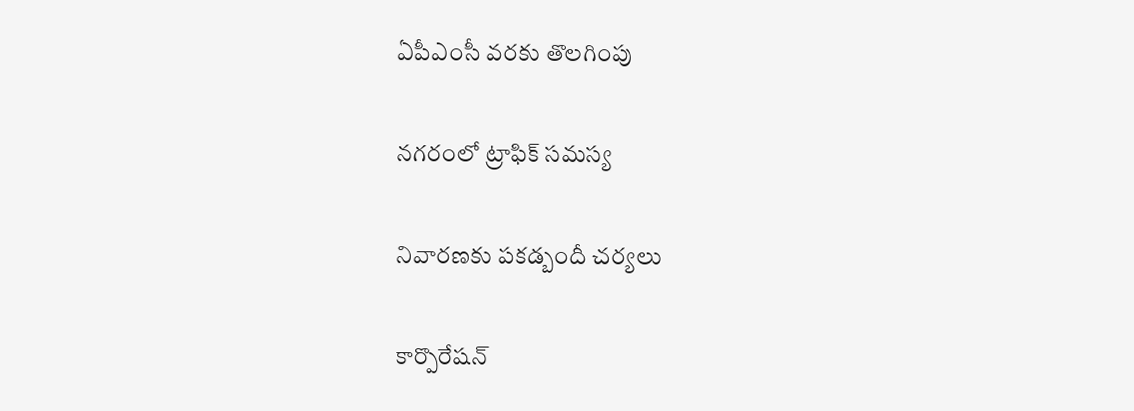ఏపీఎంసీ వరకు తొలగింపు

నగరంలో ట్రాఫిక్‌ సమస్య

నివారణకు పకడ్బందీ చర్యలు

కార్పొరేషన్‌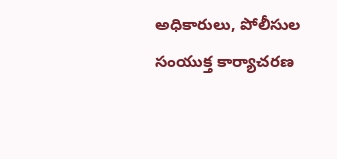అధికారులు, పోలీసుల సంయుక్త కార్యాచరణ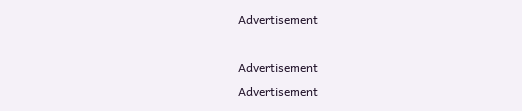Advertisement

Advertisement
Advertisement